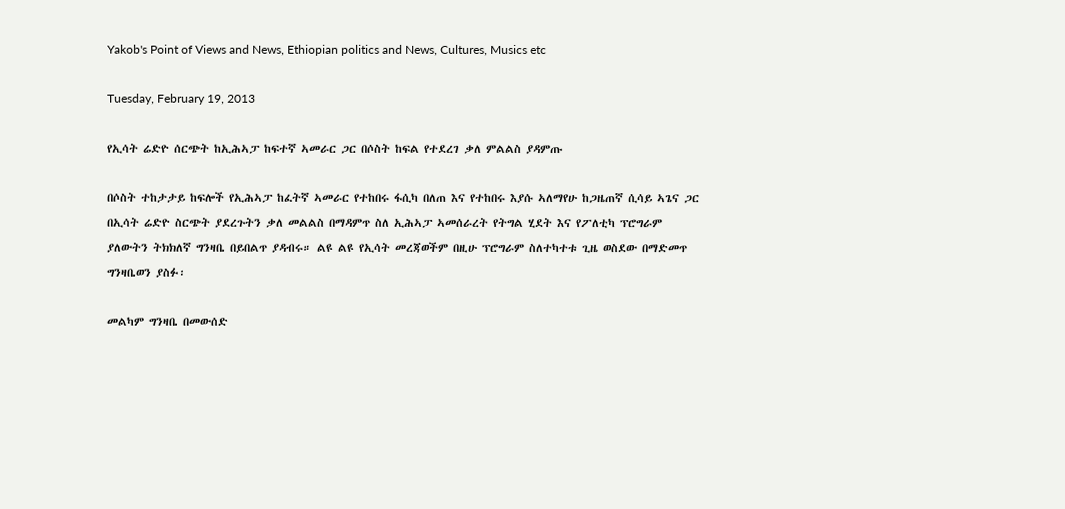Yakob's Point of Views and News, Ethiopian politics and News, Cultures, Musics etc

Tuesday, February 19, 2013

የኢሳት ሬድዮ ሰርጭት ከኢሕኣፓ ከፍተኛ ኣመራር ጋር በሶስት ከፍል የተደረገ ቃለ ምልልስ ያዳምጡ

በሶስት ተከታታይ ከፍሎች የኢሕኣፓ ከፈትኛ ኣመራር የተከበሩ ፋሲካ በለጠ እና የተከበሩ እያሱ ኣለማየሁ ከጋዜጠኛ ሲሳይ ኣጌና ጋር በኢሳት ሬድዮ ስርጭት ያደረጉትን ቃለ መልልስ በማዳምጥ ስለ ኢሕኣፓ ኣመሰራረት የትግል ሂደት እና የፖለቲካ ፕሮግራም ያለውትን ትክክለኛ ግንዛቤ በይበልጥ ያዳብሩ። ልዩ ልዩ የኢሳት መረጃወችም በዚሁ ፕሮግራም ስለተካተቱ ጊዜ ወስደው በማድመጥ ግንዛቤወን ያስፉ፡

መልካም ግንዛቤ በመውሰድ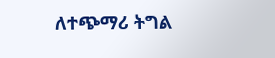ለተጭማሪ ትግል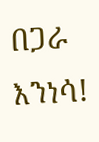በጋራ እንነሳ!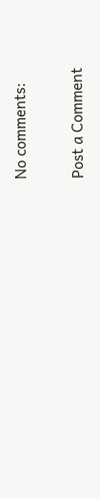No comments:

Post a Comment